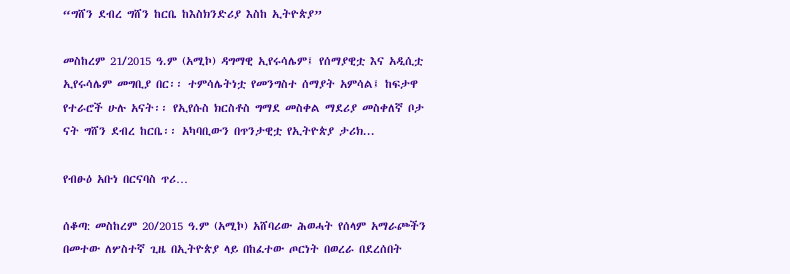“ግሸን ደብረ ግሸን ከርቤ ከእስክንድሪያ እስከ ኢትዮጵያ”

መስከረም 21/2015 ዓ.ም (አሚኮ) ዳግማዊ ኢየሩሳሌም፤ የሰማያዊቷ እና አዲሲቷ ኢየሩሳሌም መግቢያ በር፡፡ ተምሳሌትነቷ የመንግስተ ሰማያት አምሳል፤ ከፍታዋ የተራሮች ሁሉ አናት፡፡ የኢየሱስ ክርስቶስ ግማደ መስቀል ማደሪያ መስቀለኛ ቦታ ናት ግሸን ደብረ ከርቤ፡፡ አካባቢውን በጥንታዊቷ የኢትዮጵያ ታሪክ...

የብፁዕ አቡነ በርናባስ ጥሪ…

ሰቆጣ: መስከረም 20/2015 ዓ.ም (አሚኮ) አሸባሪው ሕወሓት የሰላም አማራጮችን በመተው ለሦስተኛ ጊዜ በኢትዮጵያ ላይ በከፈተው ጦርነት በወረራ በደረሰበት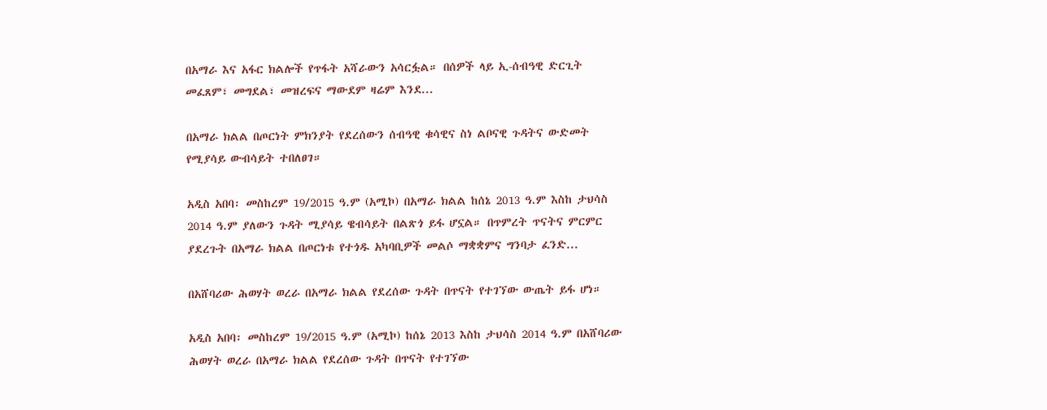በአማራ እና አፋር ክልሎች የጥፋት አሻራውን አሳርፏል። በሰዎች ላይ ኢ-ሰብዓዊ ድርጊት መፈጸም፣ መግደል፣ መዝረፍና ማውደም ዛሬም እንደ...

በአማራ ክልል በጦርነት ምክንያት የደረሰውን ሰብዓዊ ቁሳዊና ስነ ልቦናዊ ጉዳትና ውድመት የሚያሳይ ውብሳይት ተበለፀገ።

አዲስ አበባ፡ መስከረም 19/2015 ዓ.ም (አሚኮ) በአማራ ክልል ከሰኔ 2013 ዓ.ም እስከ ታህሳስ 2014 ዓ.ም ያለውን ጉዳት ሚያሳይ ዌብሳይት በልጽጎ ይፋ ሆኗል። በጥምረት ጥናትና ምርምር ያደረጉት በአማራ ክልል በጦርነቱ የተጎዱ አካባቢዎች መልሶ ማቋቋምና ግንባታ ፈንድ...

በአሸባሪው ሕወሃት ወረራ በአማራ ክልል የደረሰው ጉዳት በጥናት የተገኘው ውጤት ይፋ ሆነ።

አዲስ አበባ፡ መስከረም 19/2015 ዓ.ም (አሚኮ) ከሰኔ 2013 እስከ ታህሳስ 2014 ዓ.ም በአሸባሪው ሕወሃት ወረራ በአማራ ክልል የደረሰው ጉዳት በጥናት የተገኘው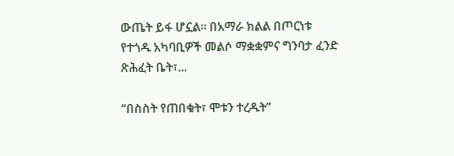ውጤት ይፋ ሆኗል። በአማራ ክልል በጦርነቱ የተጎዱ አካባቢዎች መልሶ ማቋቋምና ግንባታ ፈንድ ጽሕፈት ቤት፣...

“በስስት የጠበቁት፣ ሞቱን ተረዱት”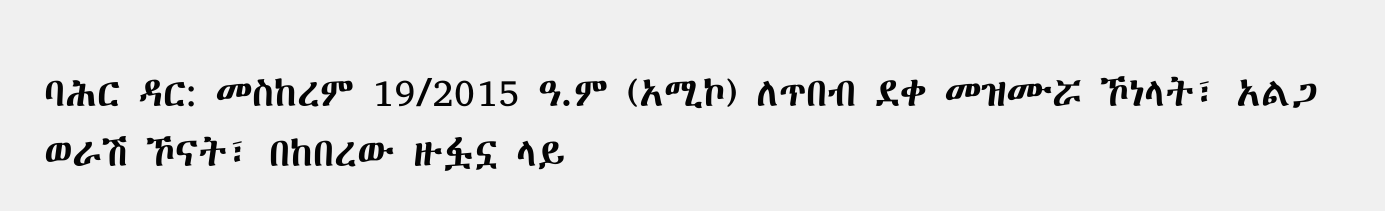ባሕር ዳር: መስከረም 19/2015 ዓ.ም (አሚኮ) ለጥበብ ደቀ መዝሙሯ ኾነላት፣ አልጋ ወራሽ ኾናት፣ በከበረው ዙፏኗ ላይ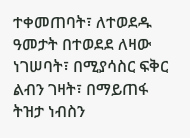ተቀመጠባት፣ ለተወደዱ ዓመታት በተወደደ ለዛው ነገሠባት፣ በሚያሳስር ፍቅር ልብን ገዛት፣ በማይጠፋ ትዝታ ነብስን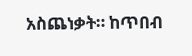አስጨነቃት። ከጥበብ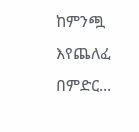ከምንጯ እየጨለፈ በምድር...